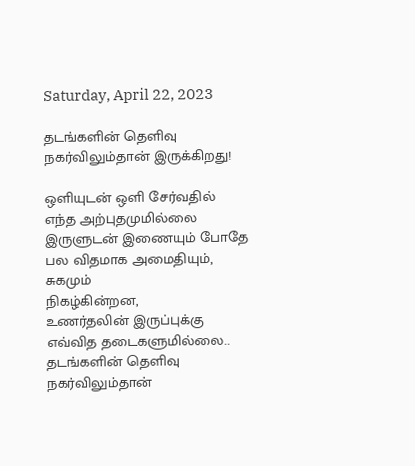Saturday, April 22, 2023

தடங்களின் தெளிவு நகர்விலும்தான் இருக்கிறது!

ஒளியுடன் ஒளி சேர்வதில்
எந்த அற்புதமுமில்லை
இருளுடன் இணையும் போதே
பல விதமாக அமைதியும், சுகமும்
நிகழ்கின்றன,
உணர்தலின் இருப்புக்கு
எவ்வித தடைகளுமில்லை..
தடங்களின் தெளிவு
நகர்விலும்தான்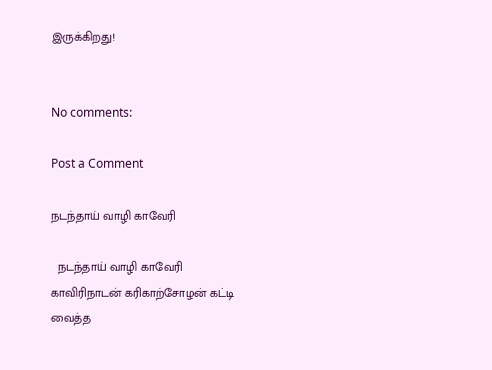இருக்கிறது!


No comments:

Post a Comment

நடந்தாய் வாழி காவேரி

  நடந்தாய் வாழி காவேரி காவிரிநாடன் கரிகாற்சோழன் கட்டி வைத்த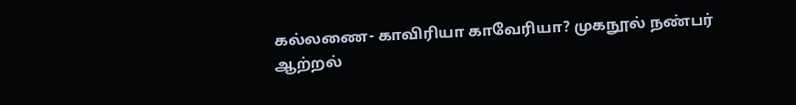கல்லணை- காவிரியா காவேரியா? முகநூல் நண்பர் ஆற்றல்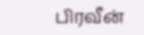பிரவீன்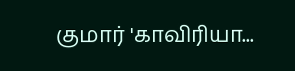குமார் 'காவிரியா...